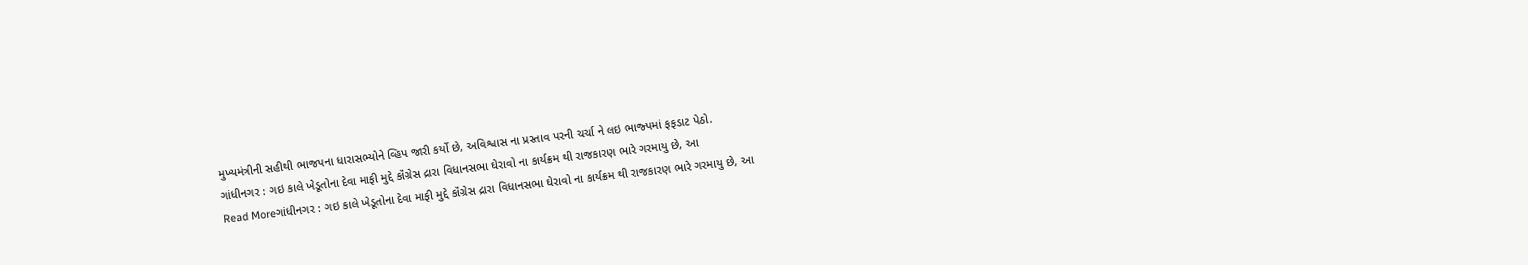મુખ્યમંત્રીની સહીથી ભાજપના ધારાસભ્યોને વ્હિપ જારી કર્યો છે, અવિશ્વાસ ના પ્રસ્તાવ પરની ચર્ચા ને લઇ ભાજ્પમાં ફફડાટ પેઠો.
ગાંધીનગર : ગઇ કાલે ખેડૂતોના દેવા માફી મુદ્દે કૉંગ્રેસ દ્રારા વિધાનસભા ઘેરાવો ના કાર્યક્રમ થી રાજકારણ ભારે ગરમાયુ છે, આ
Read Moreગાંધીનગર : ગઇ કાલે ખેડૂતોના દેવા માફી મુદ્દે કૉંગ્રેસ દ્રારા વિધાનસભા ઘેરાવો ના કાર્યક્રમ થી રાજકારણ ભારે ગરમાયુ છે, આ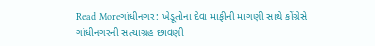Read Moreગાંધીનગર: ખેડૂતોના દેવા માફીની માગણી સાથે કોંગ્રેસે ગાંધીનગરની સત્યાગ્રહ છાવણી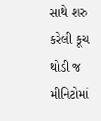સાથે શરુ કરેલી કૂચ થોડી જ મીનિટોમાં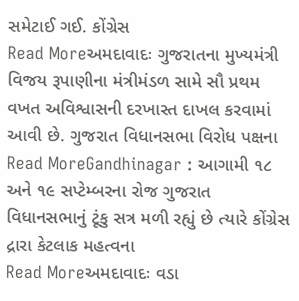સમેટાઈ ગઈ. કોંગ્રેસ
Read Moreઅમદાવાદઃ ગુજરાતના મુખ્યમંત્રી વિજય રૂપાણીના મંત્રીમંડળ સામે સૌ પ્રથમ વખત અવિશ્વાસની દરખાસ્ત દાખલ કરવામાં આવી છે. ગુજરાત વિધાનસભા વિરોધ પક્ષના
Read MoreGandhinagar : આગામી ૧૮ અને ૧૯ સપ્ટેમ્બરના રોજ ગુજરાત વિધાનસભાનું ટૂંકુ સત્ર મળી રહ્યું છે ત્યારે કોંગ્રેસ દ્રારા કેટલાક મહત્વના
Read Moreઅમદાવાદઃ વડા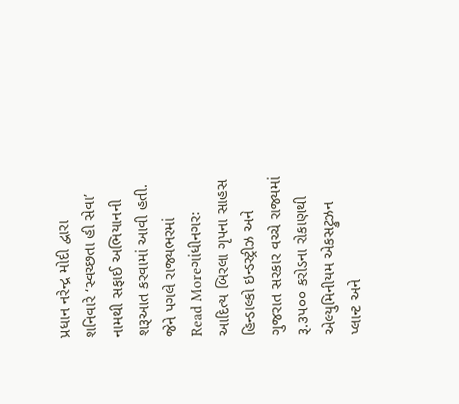પ્રધાન નરેન્દ્ર મોદી દ્વારા શનિવારે ‘સ્વચ્છતા હી સેવા’ નામથી સફાઈ અભિયાનની શરૂઆત કરવામાં આવી હતી. જેને પગલે રાજ્યભરમાં
Read Moreગાંધીનગરઃ આદિત્ય બિરલા ગૃપના સાહસ હિન્ડાલ્કો ઇન્ડસ્ટ્રીઝ અને ગુજરાત સરકાર વચ્ચે રાજ્યમાં રૂ.૩પ૦૦ કરોડના રોકાણથી એલ્યુમિનીયમ એકસટ્રુઝન પ્લાન્ટ અને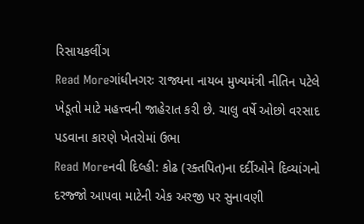રિસાયકલીંગ
Read Moreગાંધીનગરઃ રાજ્યના નાયબ મુખ્યમંત્રી નીતિન પટેલે ખેડૂતો માટે મહત્ત્વની જાહેરાત કરી છે. ચાલુ વર્ષે ઓછો વરસાદ પડવાના કારણે ખેતરોમાં ઉભા
Read Moreનવી દિલ્હી: કોઢ (રક્તપિત)ના દર્દીઓને દિવ્યાંગનો દરજ્જો આપવા માટેની એક અરજી પર સુનાવણી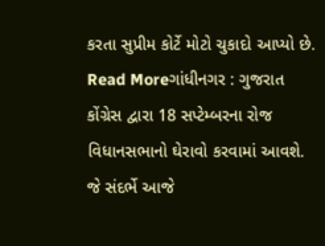કરતા સુપ્રીમ કોર્ટે મોટો ચુકાદો આપ્યો છે.
Read Moreગાંધીનગર : ગુજરાત કોંગ્રેસ દ્વારા 18 સપ્ટેમ્બરના રોજ વિધાનસભાનો ઘેરાવો કરવામાં આવશે. જે સંદર્ભે આજે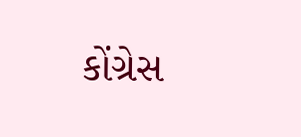કોંગ્રેસ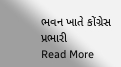ભવન ખાતે કોંગ્રેસ પ્રભારી
Read More